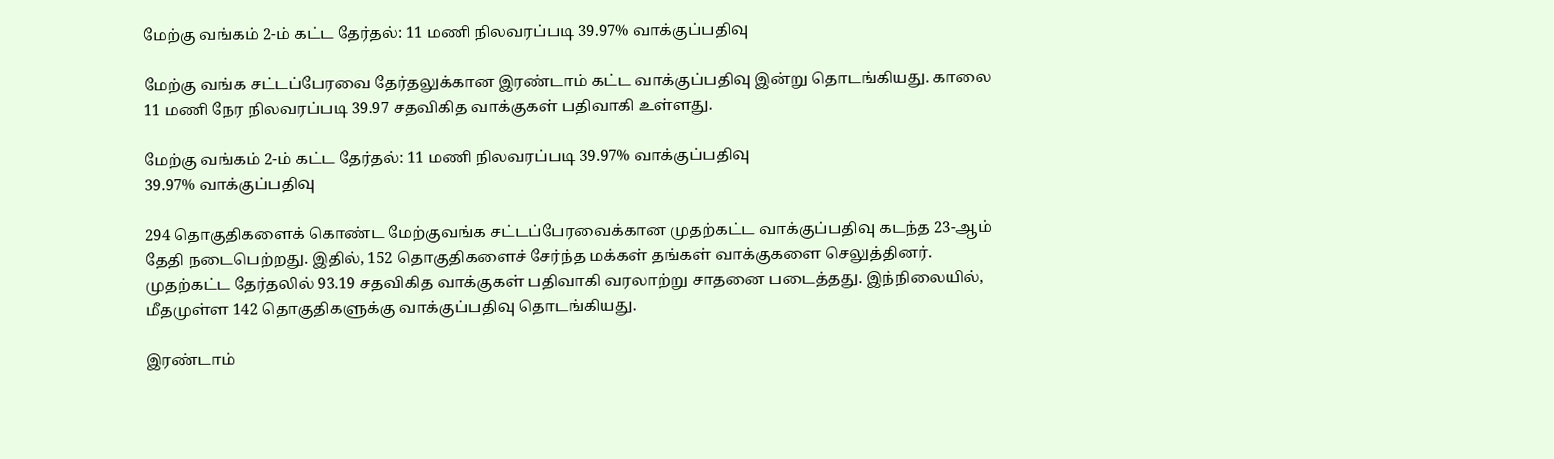மேற்கு வங்கம் 2-ம் கட்ட தேர்தல்: 11 மணி நிலவரப்படி 39.97% வாக்குப்பதிவு

மேற்கு வங்க சட்டப்பேரவை தேர்தலுக்கான இரண்டாம் கட்ட வாக்குப்பதிவு இன்று தொடங்கியது. காலை 11 மணி நேர நிலவரப்படி 39.97 சதவிகித வாக்குகள் பதிவாகி உள்ளது.

மேற்கு வங்கம் 2-ம் கட்ட தேர்தல்: 11 மணி நிலவரப்படி 39.97% வாக்குப்பதிவு
39.97% வாக்குப்பதிவு

294 தொகுதிகளைக் கொண்ட மேற்குவங்க சட்டப்பேரவைக்கான முதற்கட்ட வாக்குப்பதிவு கடந்த 23-ஆம் தேதி நடைபெற்றது. இதில், 152 தொகுதிகளைச் சேர்ந்த மக்கள் தங்கள் வாக்குகளை செலுத்தினர். முதற்கட்ட தேர்தலில் 93.19 சதவிகித வாக்குகள் பதிவாகி வரலாற்று சாதனை படைத்தது. இந்நிலையில், மீதமுள்ள 142 தொகுதிகளுக்கு வாக்குப்பதிவு தொடங்கியது.

இரண்டாம்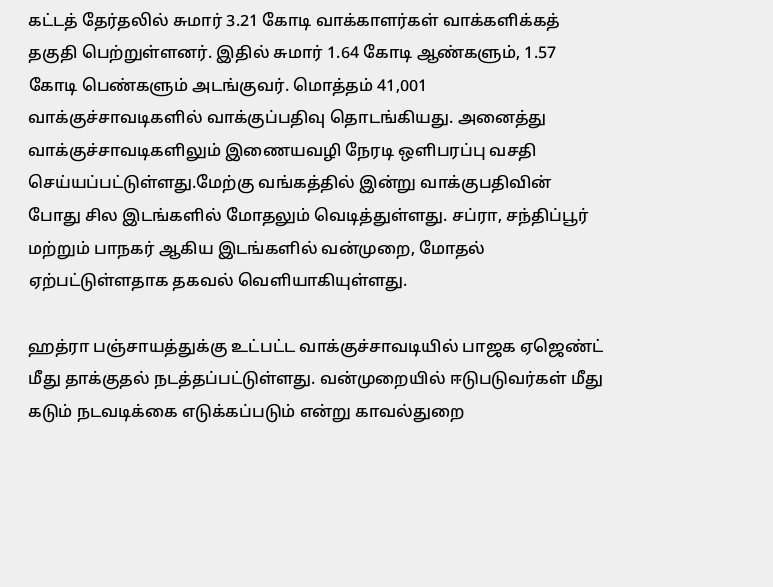கட்டத் தேர்தலில் சுமார் 3.21 கோடி வாக்காளர்கள் வாக்களிக்கத் தகுதி பெற்றுள்ளனர். இதில் சுமார் 1.64 கோடி ஆண்களும், 1.57 கோடி பெண்களும் அடங்குவர். மொத்தம் 41,001 வாக்குச்சாவடிகளில் வாக்குப்பதிவு தொடங்கியது. அனைத்து வாக்குச்சாவடிகளிலும் இணையவழி நேரடி ஒளிபரப்பு வசதி செய்யப்பட்டுள்ளது.மேற்கு வங்கத்தில் இன்று வாக்குபதிவின் போது சில இடங்களில் மோதலும் வெடித்துள்ளது. சப்ரா, சந்திப்பூர் மற்றும் பாநகர் ஆகிய இடங்களில் வன்முறை, மோதல் ஏற்பட்டுள்ளதாக தகவல் வெளியாகியுள்ளது.

ஹத்ரா பஞ்சாயத்துக்கு உட்பட்ட வாக்குச்சாவடியில் பாஜக ஏஜெண்ட் மீது தாக்குதல் நடத்தப்பட்டுள்ளது. வன்முறையில் ஈடுபடுவர்கள் மீது கடும் நடவடிக்கை எடுக்கப்படும் என்று காவல்துறை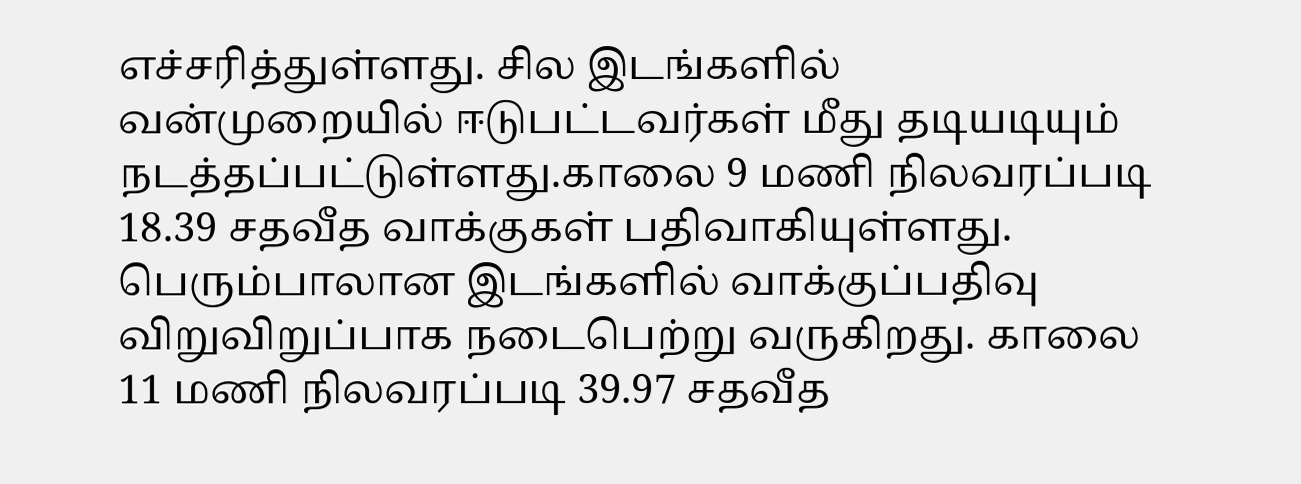எச்சரித்துள்ளது. சில இடங்களில் வன்முறையில் ஈடுபட்டவர்கள் மீது தடியடியும் நடத்தப்பட்டுள்ளது.காலை 9 மணி நிலவரப்படி 18.39 சதவீத வாக்குகள் பதிவாகியுள்ளது.  பெரும்பாலான இடங்களில் வாக்குப்பதிவு விறுவிறுப்பாக நடைபெற்று வருகிறது. காலை 11 மணி நிலவரப்படி 39.97 சதவீத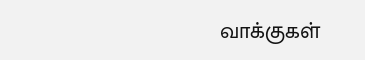வாக்குகள்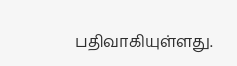பதிவாகியுள்ளது.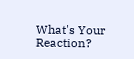What's Your Reaction?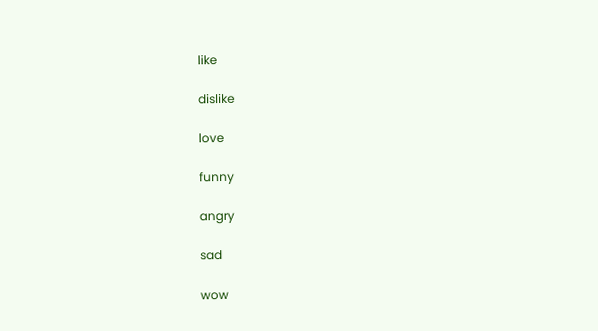like

dislike

love

funny

angry

sad

wow